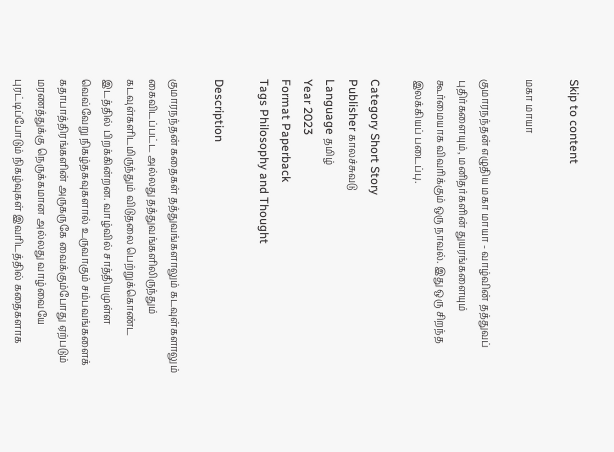Skip to content

மகா மாயா

குமாரநந்தன் எழுதிய மகா மாயா - வாழ்வின் தத்துவப் புதிர்களையும், மனிதர்களின் துயரங்களையும் கூர்மையாக விவரிக்கும் ஒரு நாவல். இது ஒரு சிறந்த இலக்கியப் படைப்பு.

Category Short Story
Publisher காலச்சுவடு
Language தமிழ்
Year 2023
Format Paperback
Tags Philosophy and Thought

Description

குமாரநந்தன் கதைகள் தத்துவங்களாலும் கடவுள்களாலும் கைவிடப்பட்ட அல்லது தத்துவங்களிலிருந்தும் கடவுள்களிடமிருந்தும் விடுதலை பெற்றுக்கொண்ட இடத்தில் பிறக்கின்றன. வாழ்வில் சாத்தியமுள்ள வெவ்வேறு நிகழ்தகவுகளால் உருவாகும் சம்பவங்களைக் கதாபாத்திரங்களின் அருகருகே வைக்கும்போது ஏற்படும் மரணத்துக்கு நெருக்கமான அல்லது வாழ்வையே புரட்டிப்போடும் நிகழ்வுகள் இவரிடத்தில் கதைகளாக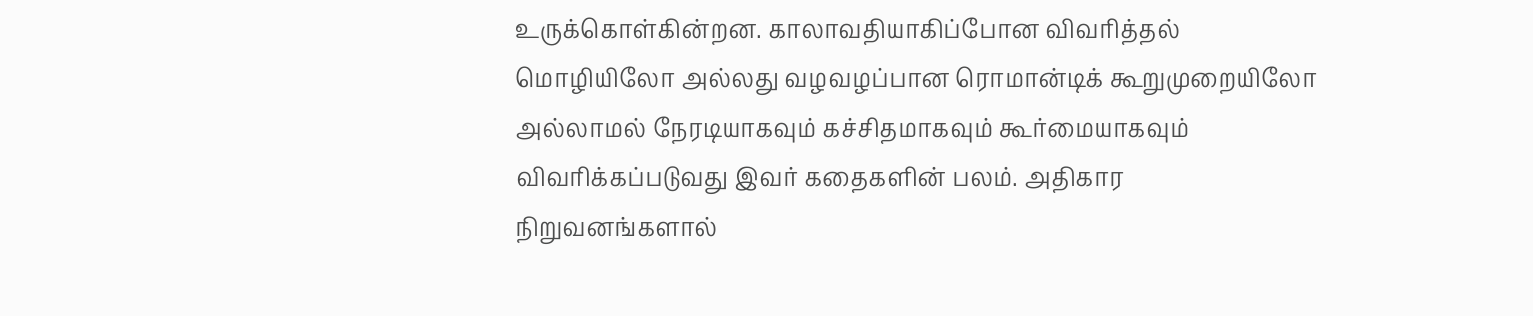உருக்கொள்கின்றன. காலாவதியாகிப்போன விவரித்தல் மொழியிலோ அல்லது வழவழப்பான ரொமான்டிக் கூறுமுறையிலோ அல்லாமல் நேரடியாகவும் கச்சிதமாகவும் கூர்மையாகவும் விவரிக்கப்படுவது இவர் கதைகளின் பலம். அதிகார நிறுவனங்களால்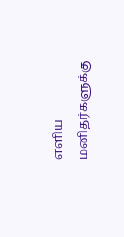எளிய மனிதர்களுக்கு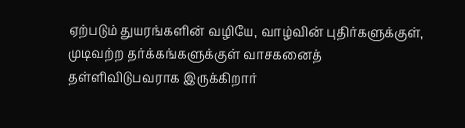ஏற்படும் துயரங்களின் வழியே, வாழ்வின் புதிர்களுக்குள், முடிவற்ற தர்க்கங்களுக்குள் வாசகனைத் தள்ளிவிடுபவராக இருக்கிறார்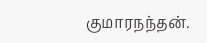குமாரநந்தன்.